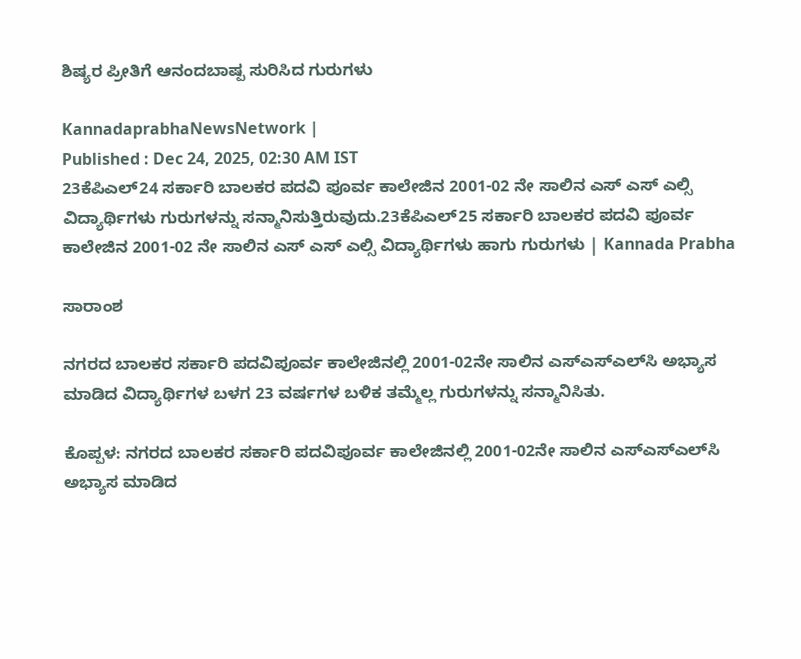ಶಿಷ್ಯರ ಪ್ರೀತಿಗೆ ಆನಂದಬಾಷ್ಪ ಸುರಿಸಿದ ಗುರುಗಳು

KannadaprabhaNewsNetwork |
Published : Dec 24, 2025, 02:30 AM IST
23ಕೆಪಿಎಲ್24 ಸರ್ಕಾರಿ ಬಾಲಕರ ಪದವಿ ಪೂರ್ವ ಕಾಲೇಜಿನ 2001-02 ನೇ ಸಾಲಿನ ಎಸ್ ಎಸ್ ಎಲ್ಸಿ ವಿದ್ಯಾರ್ಥಿಗಳು ಗುರುಗಳನ್ನು ಸನ್ಮಾನಿಸುತ್ತಿರುವುದು.23ಕೆಪಿಎಲ್25 ಸರ್ಕಾರಿ ಬಾಲಕರ ಪದವಿ ಪೂರ್ವ ಕಾಲೇಜಿನ 2001-02 ನೇ ಸಾಲಿನ ಎಸ್ ಎಸ್ ಎಲ್ಸಿ ವಿದ್ಯಾರ್ಥಿಗಳು ಹಾಗು ಗುರುಗಳು | Kannada Prabha

ಸಾರಾಂಶ

ನಗರದ ಬಾಲಕರ ಸರ್ಕಾರಿ ಪದವಿಪೂರ್ವ ಕಾಲೇಜಿನಲ್ಲಿ 2001-02ನೇ ಸಾಲಿನ ಎಸ್ಎಸ್ಎಲ್‌ಸಿ ಅಭ್ಯಾಸ ಮಾಡಿದ ವಿದ್ಯಾರ್ಥಿಗಳ ಬಳಗ 23 ವರ್ಷಗಳ ಬಳಿಕ ತಮ್ಮೆಲ್ಲ ಗುರುಗಳನ್ನು ಸನ್ಮಾನಿಸಿತು.

ಕೊಪ್ಪಳ: ನಗರದ ಬಾಲಕರ ಸರ್ಕಾರಿ ಪದವಿಪೂರ್ವ ಕಾಲೇಜಿನಲ್ಲಿ 2001-02ನೇ ಸಾಲಿನ ಎಸ್ಎಸ್ಎಲ್‌ಸಿ ಅಭ್ಯಾಸ ಮಾಡಿದ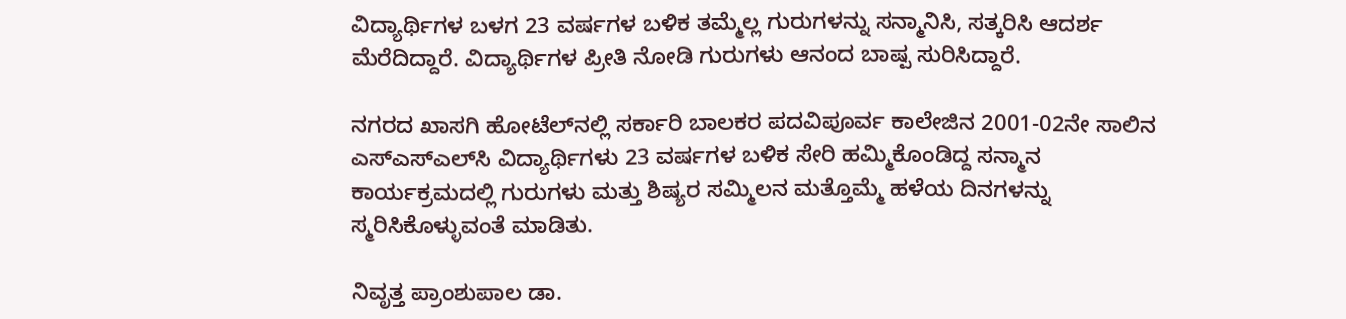ವಿದ್ಯಾರ್ಥಿಗಳ ಬಳಗ 23 ವರ್ಷಗಳ ಬಳಿಕ ತಮ್ಮೆಲ್ಲ ಗುರುಗಳನ್ನು ಸನ್ಮಾನಿಸಿ, ಸತ್ಕರಿಸಿ ಆದರ್ಶ ಮೆರೆದಿದ್ದಾರೆ. ವಿದ್ಯಾರ್ಥಿಗಳ ಪ್ರೀತಿ ನೋಡಿ ಗುರುಗಳು ಆನಂದ ಬಾಷ್ಪ ಸುರಿಸಿದ್ದಾರೆ.

ನಗರದ ಖಾಸಗಿ ಹೋಟೆಲ್‌ನಲ್ಲಿ ಸರ್ಕಾರಿ ಬಾಲಕರ ಪದವಿಪೂರ್ವ ಕಾಲೇಜಿನ 2001-02ನೇ ಸಾಲಿನ ಎಸ್ಎಸ್ಎಲ್‌ಸಿ ವಿದ್ಯಾರ್ಥಿಗಳು 23 ವರ್ಷಗಳ ಬಳಿಕ ಸೇರಿ ಹಮ್ಮಿಕೊಂಡಿದ್ದ ಸನ್ಮಾನ ಕಾರ್ಯಕ್ರಮದಲ್ಲಿ ಗುರುಗಳು ಮತ್ತು ಶಿಷ್ಯರ ಸಮ್ಮಿಲನ ಮತ್ತೊಮ್ಮೆ ಹಳೆಯ ದಿನಗಳನ್ನು ಸ್ಮರಿಸಿಕೊಳ್ಳುವಂತೆ ಮಾಡಿತು.

ನಿವೃತ್ತ ಪ್ರಾಂಶುಪಾಲ ಡಾ.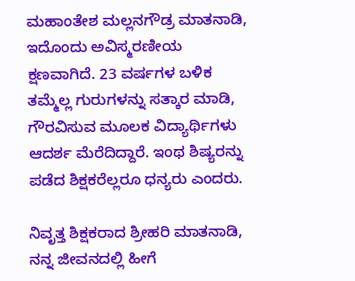ಮಹಾಂತೇಶ ಮಲ್ಲನಗೌಡ್ರ ಮಾತನಾಡಿ, ಇದೊಂದು ಅವಿಸ್ಮರಣೀಯ ಕ್ಷಣವಾಗಿದೆ. 23 ವರ್ಷಗಳ ಬಳಿಕ ತಮ್ಮೆಲ್ಲ ಗುರುಗಳನ್ನು ಸತ್ಕಾರ ಮಾಡಿ, ಗೌರವಿಸುವ ಮೂಲಕ ವಿದ್ಯಾರ್ಥಿಗಳು ಆದರ್ಶ ಮೆರೆದಿದ್ದಾರೆ. ಇಂಥ ಶಿಷ್ಯರನ್ನು ಪಡೆದ ಶಿಕ್ಷಕರೆಲ್ಲರೂ ಧನ್ಯರು ಎಂದರು.

ನಿವೃತ್ತ ಶಿಕ್ಷಕರಾದ ಶ್ರೀಹರಿ ಮಾತನಾಡಿ, ನನ್ನ ಜೀವನದಲ್ಲಿ ಹೀಗೆ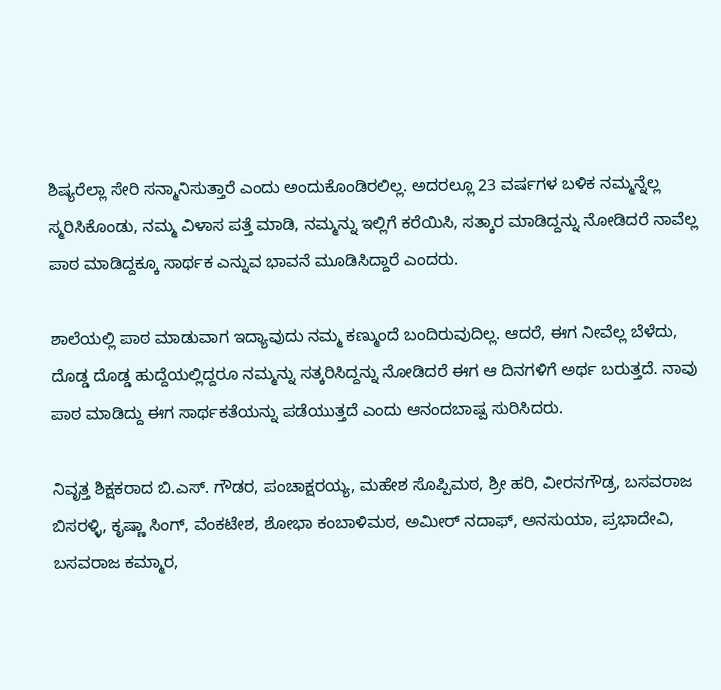ಶಿಷ್ಯರೆಲ್ಲಾ ಸೇರಿ ಸನ್ಮಾನಿಸುತ್ತಾರೆ ಎಂದು ಅಂದುಕೊಂಡಿರಲಿಲ್ಲ. ಅದರಲ್ಲೂ 23 ವರ್ಷಗಳ ಬಳಿಕ ನಮ್ಮನ್ನೆಲ್ಲ ಸ್ಮರಿಸಿಕೊಂಡು, ನಮ್ಮ ವಿಳಾಸ ಪತ್ತೆ ಮಾಡಿ, ನಮ್ಮನ್ನು ಇಲ್ಲಿಗೆ ಕರೆಯಿಸಿ, ಸತ್ಕಾರ ಮಾಡಿದ್ದನ್ನು ನೋಡಿದರೆ ನಾವೆಲ್ಲ ಪಾಠ ಮಾಡಿದ್ದಕ್ಕೂ ಸಾರ್ಥಕ ಎನ್ನುವ ಭಾವನೆ ಮೂಡಿಸಿದ್ದಾರೆ ಎಂದರು.

ಶಾಲೆಯಲ್ಲಿ ಪಾಠ ಮಾಡುವಾಗ ಇದ್ಯಾವುದು ನಮ್ಮ ಕಣ್ಮುಂದೆ ಬಂದಿರುವುದಿಲ್ಲ. ಆದರೆ, ಈಗ ನೀವೆಲ್ಲ ಬೆಳೆದು, ದೊಡ್ಡ ದೊಡ್ಡ ಹುದ್ದೆಯಲ್ಲಿದ್ದರೂ ನಮ್ಮನ್ನು ಸತ್ಕರಿಸಿದ್ದನ್ನು ನೋಡಿದರೆ ಈಗ ಆ ದಿನಗಳಿಗೆ ಅರ್ಥ ಬರುತ್ತದೆ. ನಾವು ಪಾಠ ಮಾಡಿದ್ದು ಈಗ ಸಾರ್ಥಕತೆಯನ್ನು ಪಡೆಯುತ್ತದೆ ಎಂದು ಆನಂದಬಾಷ್ಪ ಸುರಿಸಿದರು.

ನಿವೃತ್ತ ಶಿಕ್ಷಕರಾದ ಬಿ.ಎಸ್. ಗೌಡರ, ಪಂಚಾಕ್ಷರಯ್ಯ, ಮಹೇಶ ಸೊಪ್ಪಿಮಠ, ಶ್ರೀ ಹರಿ, ವೀರನಗೌಡ್ರ, ಬಸವರಾಜ ಬಿಸರಳ್ಳಿ, ಕೃಷ್ಣಾ ಸಿಂಗ್, ವೆಂಕಟೇಶ, ಶೋಭಾ ಕಂಬಾಳಿಮಠ, ಅಮೀರ್ ನದಾಫ್, ಅನಸುಯಾ, ಪ್ರಭಾದೇವಿ, ಬಸವರಾಜ ಕಮ್ಮಾರ,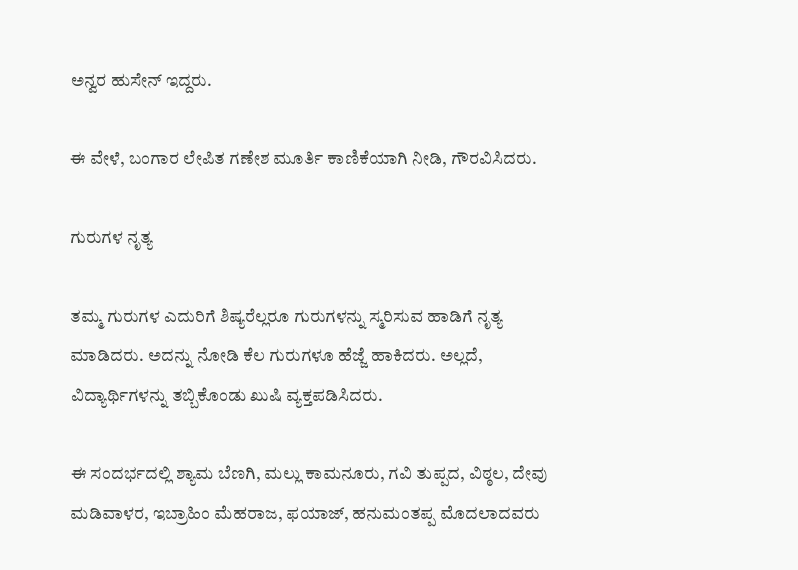ಅನ್ವರ ಹುಸೇನ್ ಇದ್ದರು.

ಈ ವೇಳೆ, ಬಂಗಾರ ಲೇಪಿತ ಗಣೇಶ ಮೂರ್ತಿ ಕಾಣಿಕೆಯಾಗಿ ನೀಡಿ, ಗೌರವಿಸಿದರು.

ಗುರುಗಳ ನೃತ್ಯ

ತಮ್ಮ ಗುರುಗಳ ಎದುರಿಗೆ ಶಿಷ್ಯರೆಲ್ಲರೂ ಗುರುಗಳನ್ನು ಸ್ಮರಿಸುವ ಹಾಡಿಗೆ ನೃತ್ಯ ಮಾಡಿದರು. ಅದನ್ನು ನೋಡಿ ಕೆಲ ಗುರುಗಳೂ ಹೆಜ್ಜೆ ಹಾಕಿದರು. ಅಲ್ಲದೆ, ವಿದ್ಯಾರ್ಥಿಗಳನ್ನು ತಬ್ಬಿಕೊಂಡು ಖುಷಿ ವ್ಯಕ್ತಪಡಿಸಿದರು.

ಈ ಸಂದರ್ಭದಲ್ಲಿ ಶ್ಯಾಮ ಬೆಣಗಿ, ಮಲ್ಲು ಕಾಮನೂರು, ಗವಿ ತುಪ್ಪದ, ವಿಠ್ಠಲ, ದೇವು ಮಡಿವಾಳರ, ಇಬ್ರಾಹಿಂ ಮೆಹರಾಜ, ಫಯಾಜ್, ಹನುಮಂತಪ್ಪ ಮೊದಲಾದವರು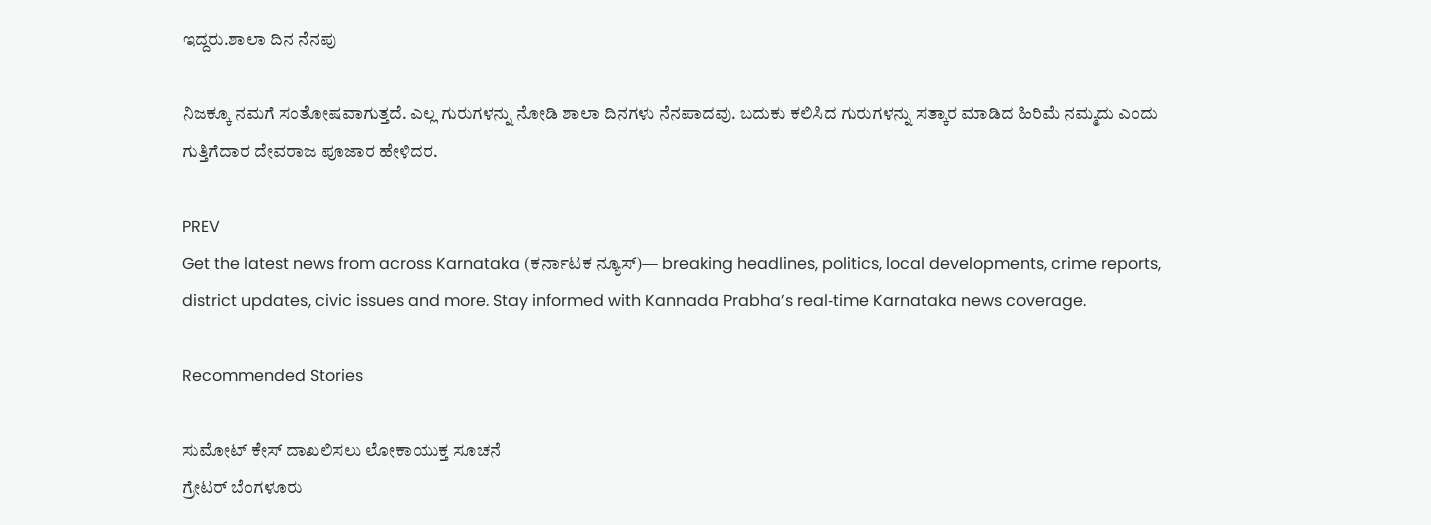ಇದ್ದರು.ಶಾಲಾ ದಿನ ನೆನಪು

ನಿಜಕ್ಕೂ ನಮಗೆ ಸಂತೋಷವಾಗುತ್ತದೆ. ಎಲ್ಲ ಗುರುಗಳನ್ನು ನೋಡಿ ಶಾಲಾ ದಿನಗಳು ನೆನಪಾದವು. ಬದುಕು ಕಲಿಸಿದ ಗುರುಗಳನ್ನು ಸತ್ಕಾರ ಮಾಡಿದ ಹಿರಿಮೆ ನಮ್ಮದು ಎಂದು ಗುತ್ತಿಗೆದಾರ ದೇವರಾಜ ಪೂಜಾರ ಹೇಳಿದರ.

PREV
Get the latest news from across Karnataka (ಕರ್ನಾಟಕ ನ್ಯೂಸ್)— breaking headlines, politics, local developments, crime reports, district updates, civic issues and more. Stay informed with Kannada Prabha’s real‑time Karnataka news coverage.

Recommended Stories

ಸುಮೋಟ್‌ ಕೇಸ್‌ ದಾಖಲಿಸಲು ಲೋಕಾಯುಕ್ತ ಸೂಚನೆ
ಗ್ರೇಟರ್‌ ಬೆಂಗಳೂರು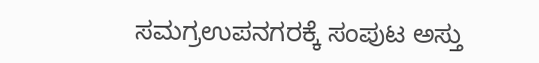ಸಮಗ್ರಉಪನಗರಕ್ಕೆ ಸಂಪುಟ ಅಸ್ತು